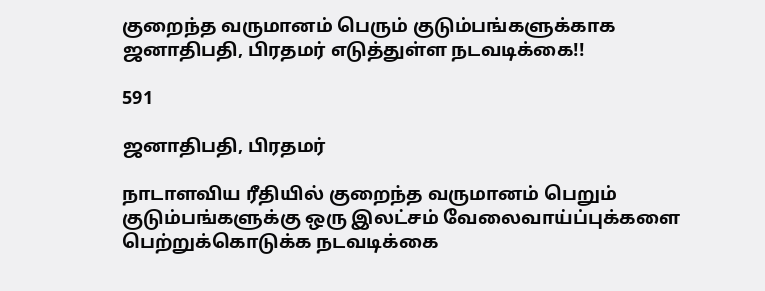குறைந்த வருமானம் பெரும் குடும்பங்களுக்காக ஜனாதிபதி, பிரதமர் எடுத்துள்ள நடவடிக்கை!!

591

ஜனாதிபதி, பிரதமர்

நாடாளவிய ரீதியில் குறைந்த வருமானம் பெறும் குடும்பங்களுக்கு ஒரு இலட்சம் வேலைவாய்ப்புக்களை பெற்றுக்கொடுக்க நடவடிக்கை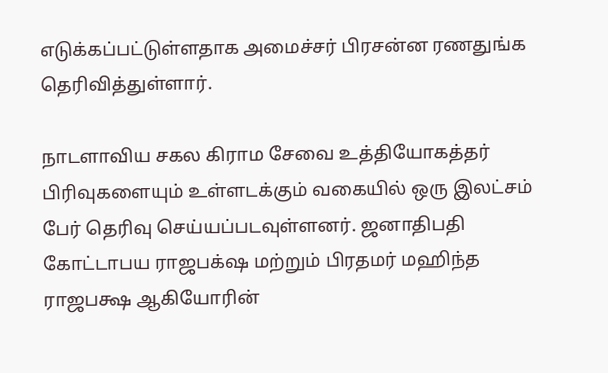எடுக்கப்பட்டுள்ளதாக அமைச்சர் பிரசன்ன ரணதுங்க தெரிவித்துள்ளார்.

நாடளாவிய சகல கிராம சேவை உத்தியோகத்தர் பிரிவுகளையும் உள்ளடக்கும் வகையில் ஒரு இலட்சம் பேர் தெரிவு செய்யப்படவுள்ளனர். ஜனாதிபதி கோட்டாபய ராஜபக்‌ஷ மற்றும் பிரதமர் மஹிந்த ராஜபக்ஷ ஆகியோரின்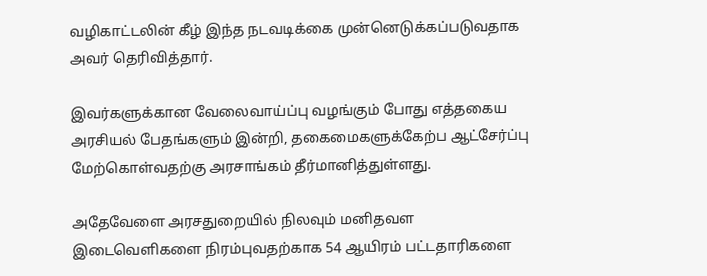வழிகாட்டலின் கீழ் இந்த நடவடிக்கை முன்னெடுக்கப்படுவதாக அவர் தெரிவித்தார்.

இவர்களுக்கான வேலைவாய்ப்பு வழங்கும் போது எத்தகைய அரசியல் பேதங்களும் இன்றி, தகைமைகளுக்கேற்ப ஆட்சேர்ப்பு மேற்கொள்வதற்கு அரசாங்கம் தீர்மானித்துள்ளது.

அதேவேளை அரசதுறையில் நிலவும் மனிதவள இடைவெளிகளை நிரம்புவதற்காக 54 ஆயிரம் பட்டதாரிகளை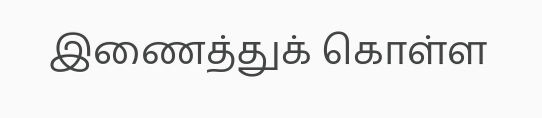இணைத்துக் கொள்ள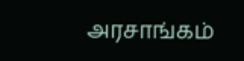அரசாங்கம்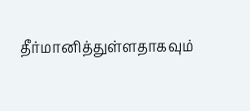தீர்மானித்துள்ளதாகவும்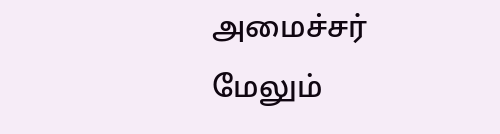அமைச்சர் மேலும்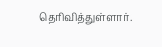தெரிவித்துள்ளார்.